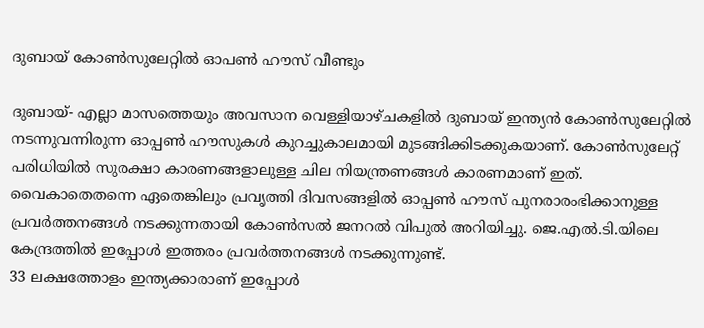ദുബായ് കോണ്‍സുലേറ്റില്‍ ഓപണ്‍ ഹൗസ് വീണ്ടും

ദുബായ്- എല്ലാ മാസത്തെയും അവസാന വെള്ളിയാഴ്ചകളില്‍ ദുബായ് ഇന്ത്യന്‍ കോണ്‍സുലേറ്റില്‍  നടന്നുവന്നിരുന്ന ഓപ്പണ്‍ ഹൗസുകള്‍ കുറച്ചുകാലമായി മുടങ്ങിക്കിടക്കുകയാണ്. കോണ്‍സുലേറ്റ് പരിധിയില്‍ സുരക്ഷാ കാരണങ്ങളാലുള്ള ചില നിയന്ത്രണങ്ങള്‍ കാരണമാണ് ഇത്. വൈകാതെതന്നെ ഏതെങ്കിലും പ്രവൃത്തി ദിവസങ്ങളില്‍ ഓപ്പണ്‍ ഹൗസ് പുനരാരംഭിക്കാനുള്ള പ്രവര്‍ത്തനങ്ങള്‍ നടക്കുന്നതായി കോണ്‍സല്‍ ജനറല്‍ വിപുല്‍ അറിയിച്ചു. ജെ.എല്‍.ടി.യിലെ കേന്ദ്രത്തില്‍ ഇപ്പോള്‍ ഇത്തരം പ്രവര്‍ത്തനങ്ങള്‍ നടക്കുന്നുണ്ട്.
33 ലക്ഷത്തോളം ഇന്ത്യക്കാരാണ് ഇപ്പോള്‍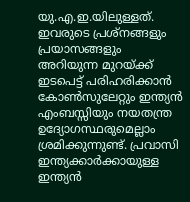യു.എ.ഇ.യിലുള്ളത്. ഇവരുടെ പ്രശ്‌നങ്ങളും പ്രയാസങ്ങളും അറിയുന്ന മുറയ്ക്ക് ഇടപെട്ട് പരിഹരിക്കാന്‍ കോണ്‍സുലേറ്റും ഇന്ത്യന്‍ എംബസ്സിയും നയതന്ത്ര ഉദ്യോഗസ്ഥരുമെല്ലാം ശ്രമിക്കുന്നുണ്ട്. പ്രവാസി ഇന്ത്യക്കാര്‍ക്കായുള്ള ഇന്ത്യന്‍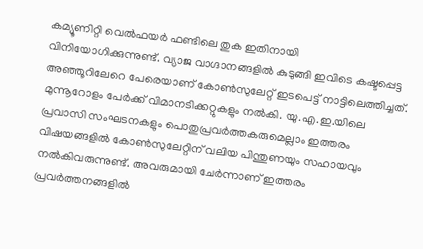കമ്യൂണിറ്റി വെല്‍ഫയര്‍ ഫണ്ടിലെ തുക ഇതിനായി വിനിയോഗിക്കുന്നുണ്ട്. വ്യാജ വാഗ്ദാനങ്ങളില്‍ കുടുങ്ങി ഇവിടെ കഷ്ടപ്പെട്ട അഞ്ഞൂറിലേറെ പേരെയാണ് കോണ്‍സുലേറ്റ് ഇടപെട്ട് നാട്ടിലെത്തിച്ചത്. മുന്നൂറോളം പേര്‍ക്ക് വിമാനടിക്കറ്റുകളും നല്‍കി. യു.എ.ഇ.യിലെ പ്രവാസി സംഘടനകളും പൊതുപ്രവര്‍ത്തകരുമെല്ലാം ഇത്തരം വിഷയങ്ങളില്‍ കോണ്‍സുലേറ്റിന് വലിയ പിന്തുണയും സഹായവും നല്‍കിവരുന്നുണ്ട്. അവരുമായി ചേര്‍ന്നാണ് ഇത്തരം പ്രവര്‍ത്തനങ്ങളില്‍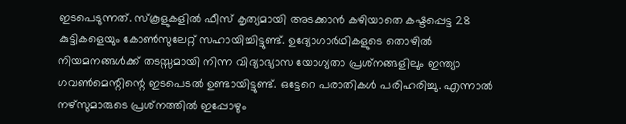ഇടപെടുന്നത്. സ്‌കൂളുകളില്‍ ഫീസ് കൃത്യമായി അടക്കാന്‍ കഴിയാതെ കഷ്ടപ്പെട്ട 28 കുട്ടികളെയും കോണ്‍സുലേറ്റ് സഹായിച്ചിട്ടുണ്ട്. ഉദ്യോഗാര്‍ഥികളുടെ തൊഴില്‍ നിയമനങ്ങള്‍ക്ക് തടസ്സമായി നിന്ന വിദ്യാഭ്യാസ യോഗ്യതാ പ്രശ്‌നങ്ങളിലും ഇന്ത്യാ ഗവണ്‍മെന്റിന്റെ ഇടപെടല്‍ ഉണ്ടായിട്ടുണ്ട്. ഒട്ടേറെ പരാതികള്‍ പരിഹരിച്ചു. എന്നാല്‍ നഴ്‌സുമാരുടെ പ്രശ്‌നത്തില്‍ ഇപ്പോഴും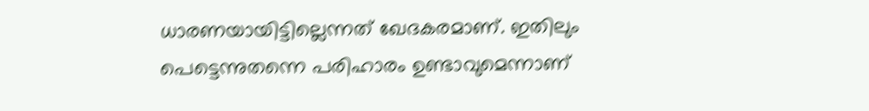ധാരണയായിട്ടില്ലെന്നത് ഖേദകരമാണ്. ഇതിലും പെട്ടെന്നുതന്നെ പരിഹാരം ഉണ്ടാവുമെന്നാണ്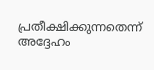പ്രതീക്ഷിക്കുന്നതെന്ന് അദ്ദേഹം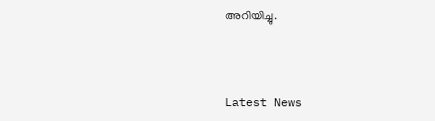അറിയിച്ചു.



Latest News